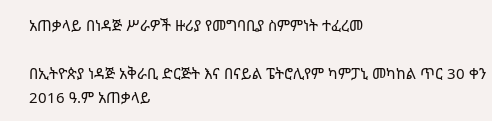አጠቃላይ በነዳጅ ሥራዎች ዙሪያ የመግባቢያ ስምምነት ተፈረመ

በኢትዮጵያ ነዳጅ አቅራቢ ድርጅት እና በናይል ፔትሮሊየም ካምፓኒ መካከል ጥር 30 ቀን 2016 ዓ.ም አጠቃላይ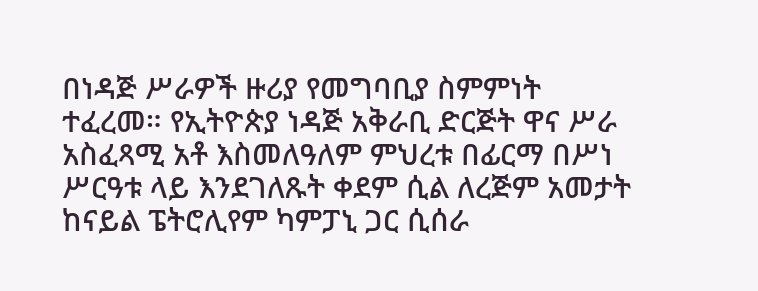በነዳጅ ሥራዎች ዙሪያ የመግባቢያ ስምምነት ተፈረመ። የኢትዮጵያ ነዳጅ አቅራቢ ድርጅት ዋና ሥራ አስፈጻሚ አቶ እስመለዓለም ምህረቱ በፊርማ በሥነ ሥርዓቱ ላይ እንደገለጹት ቀደም ሲል ለረጅም አመታት ከናይል ፔትሮሊየም ካምፓኒ ጋር ሲሰራ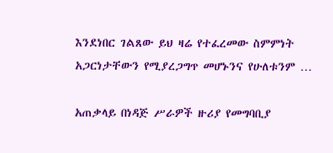እንደነበር ገልጸው ይህ ዛሬ የተፈረመው ስምምነት አጋርነታቸውን የሚያረጋግጥ መሆኑንና የሁለቱንም …

አጠቃላይ በነዳጅ ሥራዎች ዙሪያ የመግባቢያ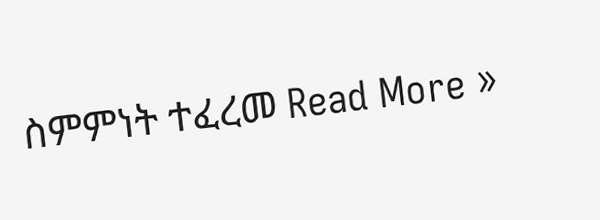ስምምነት ተፈረመ Read More »